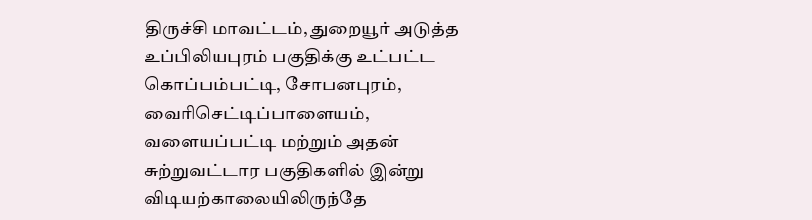திருச்சி மாவட்டம், துறையூர் அடுத்த உப்பிலியபுரம் பகுதிக்கு உட்பட்ட கொப்பம்பட்டி, சோபனபுரம், வைரிசெட்டிப்பாளையம், வளையப்பட்டி மற்றும் அதன் சுற்றுவட்டார பகுதிகளில் இன்று விடியற்காலையிலிருந்தே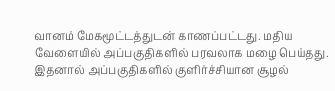வானம் மேகமூட்டத்துடன் காணப்பட்டது. மதிய வேளையில் அப்பகுதிகளில் பரவலாக மழை பெய்தது. இதனால் அப்பகுதிகளில் குளிர்ச்சியான சூழல்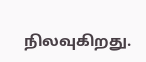நிலவுகிறது.